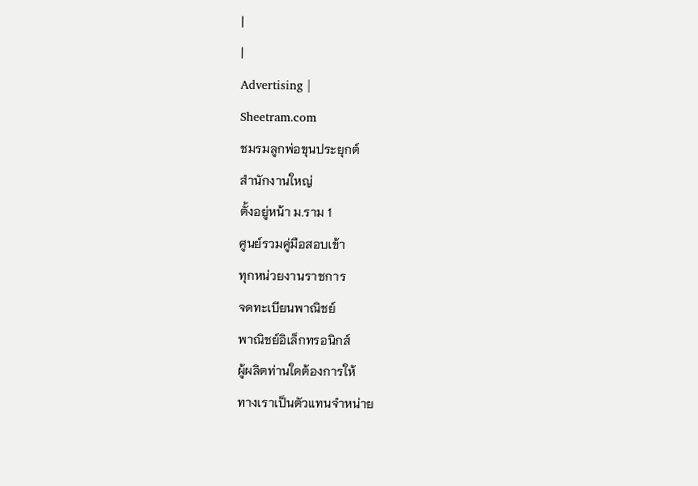|
|
Advertising |
Sheetram.com
ชมรมลูกพ่อขุนประยุกต์
สำนักงานใหญ่
ตั้งอยู่หน้า ม.ราม 1
ศูนย์รวมคู่มือสอบเข้า
ทุกหน่วยงานราชการ
จดทะเบียนพาณิชย์
พาณิชย์อิเล็กทรอนิกส์
ผู้ผลิตท่านใดต้องการให้
ทางเราเป็นตัวแทนจำหน่าย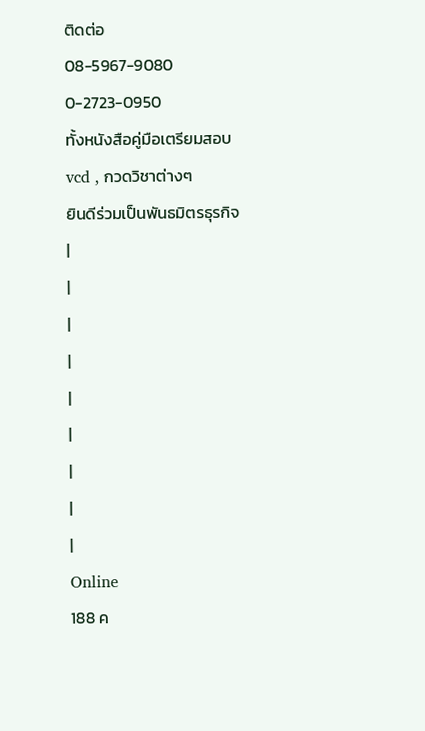ติดต่อ
08-5967-9080
0-2723-0950
ทั้งหนังสือคู่มือเตรียมสอบ
vcd , กวดวิชาต่างๆ
ยินดีร่วมเป็นพันธมิตรธุรกิจ
|
|
|
|
|
|
|
|
|
Online
188 ค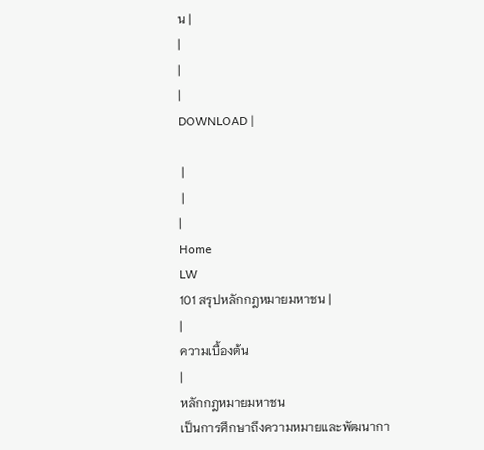น |
|
|
|
DOWNLOAD |

 |
 |
|
Home
LW
101 สรุปหลักกฎหมายมหาชน |
|
ความเบื้องต้น
|
หลักกฎหมายมหาชน
เป็นการศึกษาถึงความหมายและพัฒนากา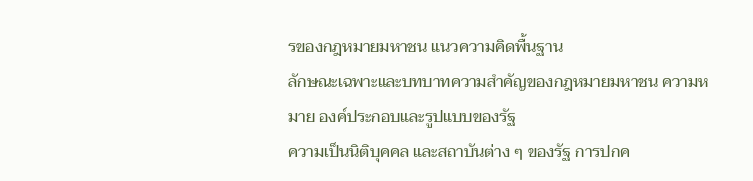รของกฎหมายมหาชน แนวความคิดพื้นฐาน
ลักษณะเฉพาะและบทบาทความสำคัญของกฎหมายมหาชน ความหมาย องค์ประกอบและรูปแบบของรัฐ
ความเป็นนิติบุคคล และสถาบันต่าง ๆ ของรัฐ การปกค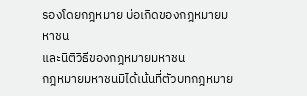รองโดยกฎหมาย บ่อเกิดของกฎหมายมหาชน
และนิติวิธีของกฎหมายมหาชน
กฎหมายมหาชนมิได้เน้นที่ตัวบทกฎหมาย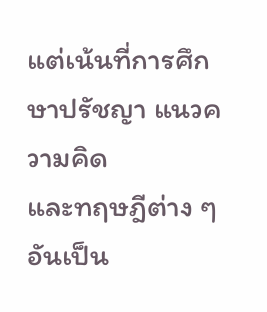แต่เน้นที่การศึกษาปรัชญา แนวความคิด
และทฤษฎีต่าง ๆ อันเป็น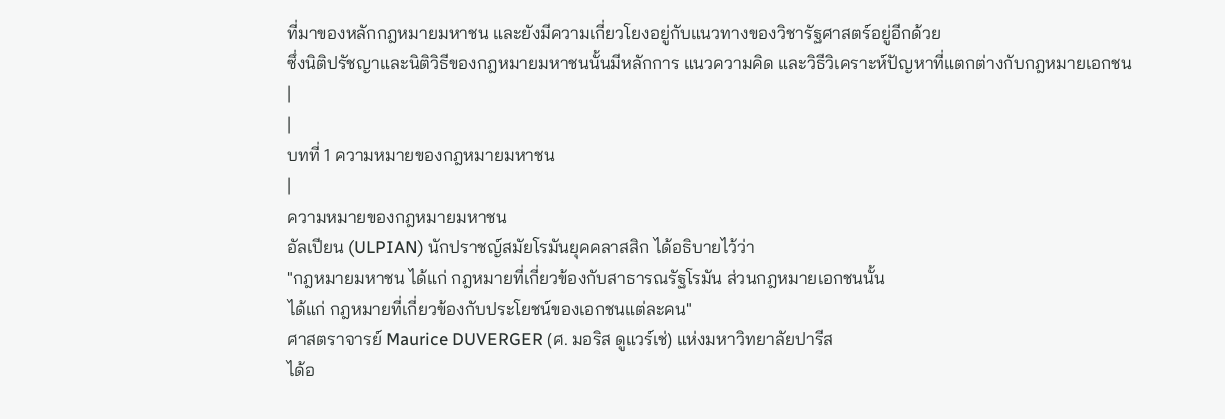ที่มาของหลักกฎหมายมหาชน และยังมีความเกี่ยวโยงอยู่กับแนวทางของวิชารัฐศาสตร์อยู่อีกด้วย
ซึ่งนิติปรัชญาและนิติวิธีของกฎหมายมหาชนนั้นมีหลักการ แนวความคิด และวิธีวิเคราะห์ปัญหาที่แตกต่างกับกฎหมายเอกชน
|
|
บทที่ 1 ความหมายของกฎหมายมหาชน
|
ความหมายของกฎหมายมหาชน
อัลเปียน (ULPIAN) นักปราชญ์สมัยโรมันยุคคลาสสิก ได้อธิบายไว้ว่า
"กฎหมายมหาชน ได้แก่ กฎหมายที่เกี่ยวข้องกับสาธารณรัฐโรมัน ส่วนกฎหมายเอกชนนั้น
ได้แก่ กฎหมายที่เกี่ยวข้องกับประโยชน์ของเอกชนแต่ละคน"
ศาสตราจารย์ Maurice DUVERGER (ศ. มอริส ดูแวร์เช่) แห่งมหาวิทยาลัยปารีส
ได้อ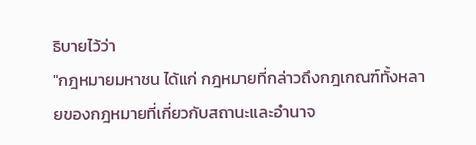ธิบายไว้ว่า
"กฎหมายมหาชน ได้แก่ กฎหมายที่กล่าวถึงกฎเกณฑ์ทั้งหลายของกฎหมายที่เกี่ยวกับสถานะและอำนาจ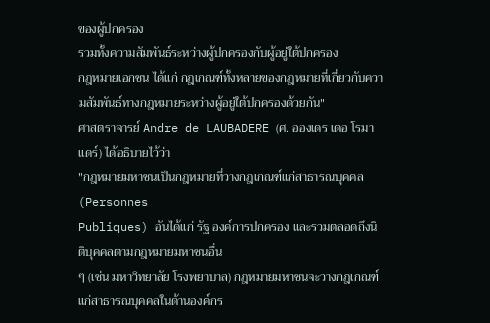ของผู้ปกครอง
รวมทั้งความสัมพันธ์ระหว่างผู้ปกครองกับผู้อยู่ใต้ปกครอง
กฎหมายเอกชน ได้แก่ กฎเกณฑ์ทั้งหลายของกฎหมายที่เกี่ยวกับความสัมพันธ์ทางกฎหมายระหว่างผู้อยู่ใต้ปกครองด้วยกัน"
ศาสตราจารย์ Andre de LAUBADERE (ศ. อองเดร เดอ โรมาแดร์) ได้อธิบายไว้ว่า
"กฎหมายมหาชนเป็นกฎหมายที่วางกฎเกณฑ์แก่สาธารณบุคคล (Personnes
Publiques) อันได้แก่ รัฐ องค์การปกครอง และรวมตลอดถึงนิติบุคคลตามกฎหมายมหาชนอื่น
ๆ (เช่น มหาวิทยาลัย โรงพยาบาล) กฎหมายมหาชนจะวางกฎเกณฑ์แก่สาธารณบุคคลในด้านองค์กร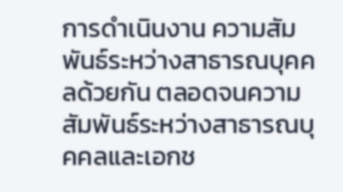การดำเนินงาน ความสัมพันธ์ระหว่างสาธารณบุคคลด้วยกัน ตลอดจนความสัมพันธ์ระหว่างสาธารณบุคคลและเอกช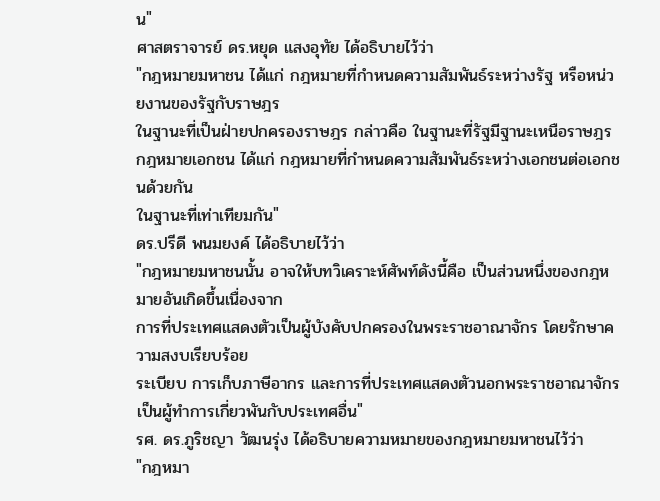น"
ศาสตราจารย์ ดร.หยุด แสงอุทัย ได้อธิบายไว้ว่า
"กฎหมายมหาชน ได้แก่ กฎหมายที่กำหนดความสัมพันธ์ระหว่างรัฐ หรือหน่วยงานของรัฐกับราษฎร
ในฐานะที่เป็นฝ่ายปกครองราษฎร กล่าวคือ ในฐานะที่รัฐมีฐานะเหนือราษฎร
กฎหมายเอกชน ได้แก่ กฎหมายที่กำหนดความสัมพันธ์ระหว่างเอกชนต่อเอกชนด้วยกัน
ในฐานะที่เท่าเทียมกัน"
ดร.ปรีดี พนมยงค์ ได้อธิบายไว้ว่า
"กฎหมายมหาชนนั้น อาจให้บทวิเคราะห์ศัพท์ดังนี้คือ เป็นส่วนหนึ่งของกฎหมายอันเกิดขึ้นเนื่องจาก
การที่ประเทศแสดงตัวเป็นผู้บังคับปกครองในพระราชอาณาจักร โดยรักษาความสงบเรียบร้อย
ระเบียบ การเก็บภาษีอากร และการที่ประเทศแสดงตัวนอกพระราชอาณาจักรเป็นผู้ทำการเกี่ยวพันกับประเทศอื่น"
รศ. ดร.ภูริชญา วัฒนรุ่ง ได้อธิบายความหมายของกฎหมายมหาชนไว้ว่า
"กฎหมา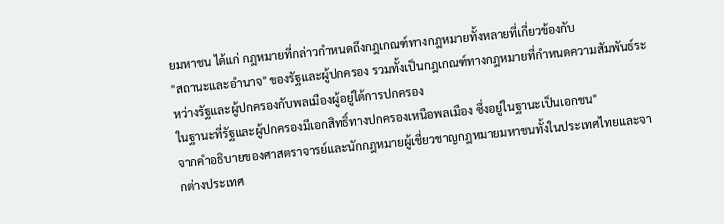ยมหาชน ได้แก่ กฎหมายที่กล่าวกำหนดถึงกฎเกณฑ์ทางกฎหมายทั้งหลายที่เกี่ยวข้องกับ
"สถานะและอำนาจ" ของรัฐและผู้ปกครอง รวมทั้งเป็นกฎเกณฑ์ทางกฎหมายที่กำหนดความสัมพันธ์ระหว่างรัฐและผู้ปกครองกับพลเมืองผู้อยู่ใต้การปกครอง
ในฐานะที่รัฐและผู้ปกครองมีเอกสิทธิ์ทางปกครองเหนือพลเมือง ซึ่งอยู่ในฐานะเป็นเอกชน"
จากคำอธิบายของศาสตราจารย์และนักกฎหมายผู้เชี่ยวชาญกฎหมายมหาชนทั้งในประเทศไทยและจากต่างประเทศ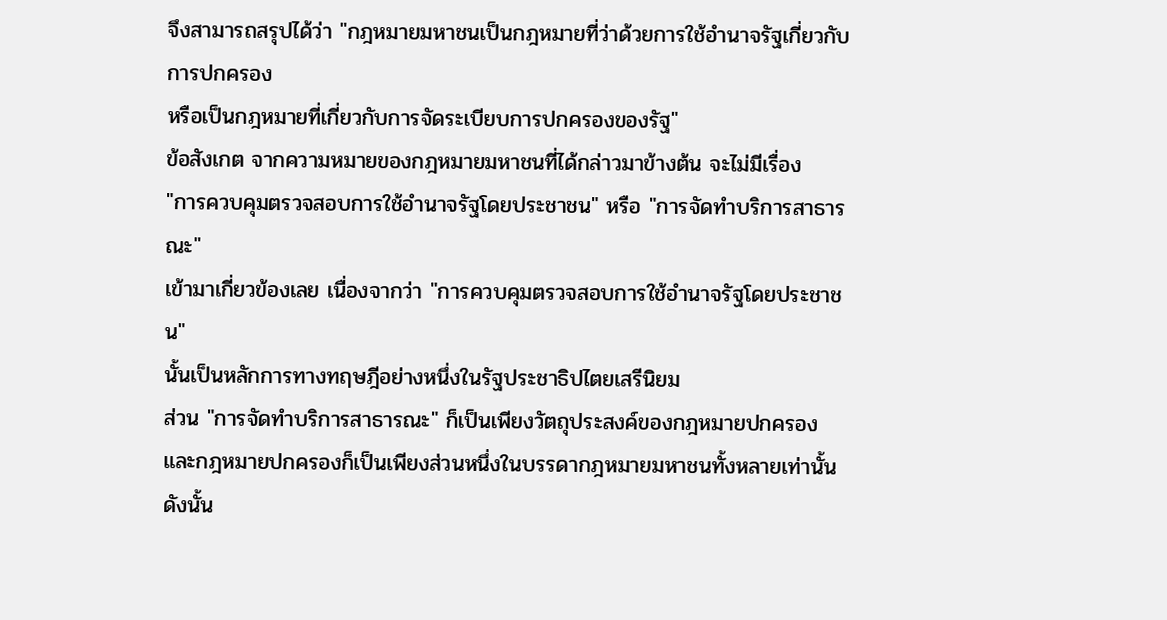จึงสามารถสรุปได้ว่า "กฎหมายมหาชนเป็นกฎหมายที่ว่าด้วยการใช้อำนาจรัฐเกี่ยวกับการปกครอง
หรือเป็นกฎหมายที่เกี่ยวกับการจัดระเบียบการปกครองของรัฐ"
ข้อสังเกต จากความหมายของกฎหมายมหาชนที่ได้กล่าวมาข้างต้น จะไม่มีเรื่อง
"การควบคุมตรวจสอบการใช้อำนาจรัฐโดยประชาชน" หรือ "การจัดทำบริการสาธารณะ"
เข้ามาเกี่ยวข้องเลย เนื่องจากว่า "การควบคุมตรวจสอบการใช้อำนาจรัฐโดยประชาชน"
นั้นเป็นหลักการทางทฤษฎีอย่างหนึ่งในรัฐประชาธิปไตยเสรีนิยม
ส่วน "การจัดทำบริการสาธารณะ" ก็เป็นเพียงวัตถุประสงค์ของกฎหมายปกครอง
และกฎหมายปกครองก็เป็นเพียงส่วนหนึ่งในบรรดากฎหมายมหาชนทั้งหลายเท่านั้น
ดังนั้น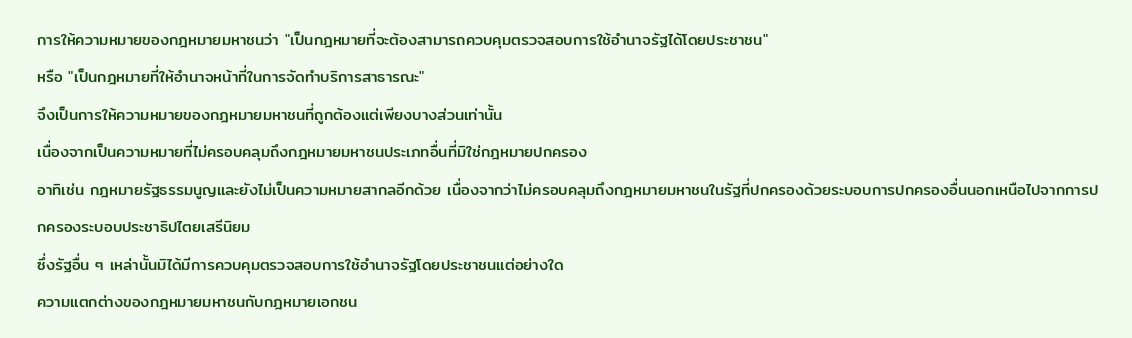การให้ความหมายของกฎหมายมหาชนว่า "เป็นกฎหมายที่จะต้องสามารถควบคุมตรวจสอบการใช้อำนาจรัฐได้โดยประชาชน"
หรือ "เป็นกฎหมายที่ให้อำนาจหน้าที่ในการจัดทำบริการสาธารณะ"
จึงเป็นการให้ความหมายของกฎหมายมหาชนที่ถูกต้องแต่เพียงบางส่วนเท่านั้น
เนื่องจากเป็นความหมายที่ไม่ครอบคลุมถึงกฎหมายมหาชนประเภทอื่นที่มิใช่กฎหมายปกครอง
อาทิเช่น กฎหมายรัฐธรรมนูญและยังไม่เป็นความหมายสากลอีกด้วย เนื่องจากว่าไม่ครอบคลุมถึงกฎหมายมหาชนในรัฐที่ปกครองด้วยระบอบการปกครองอื่นนอกเหนือไปจากการปกครองระบอบประชาธิปไตยเสรีนิยม
ซึ่งรัฐอื่น ๆ เหล่านั้นมิได้มีการควบคุมตรวจสอบการใช้อำนาจรัฐโดยประชาชนแต่อย่างใด
ความแตกต่างของกฎหมายมหาชนกับกฎหมายเอกชน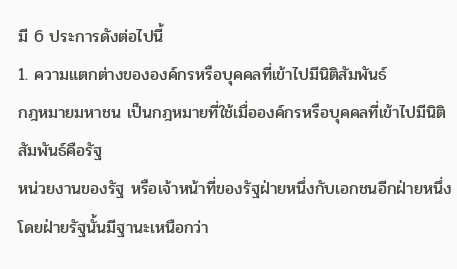มี 6 ประการดังต่อไปนี้
1. ความแตกต่างขององค์กรหรือบุคคลที่เข้าไปมีนิติสัมพันธ์
กฎหมายมหาชน เป็นกฎหมายที่ใช้เมื่อองค์กรหรือบุคคลที่เข้าไปมีนิติสัมพันธ์คือรัฐ
หน่วยงานของรัฐ หรือเจ้าหน้าที่ของรัฐฝ่ายหนึ่งกับเอกชนอีกฝ่ายหนึ่ง
โดยฝ่ายรัฐนั้นมีฐานะเหนือกว่า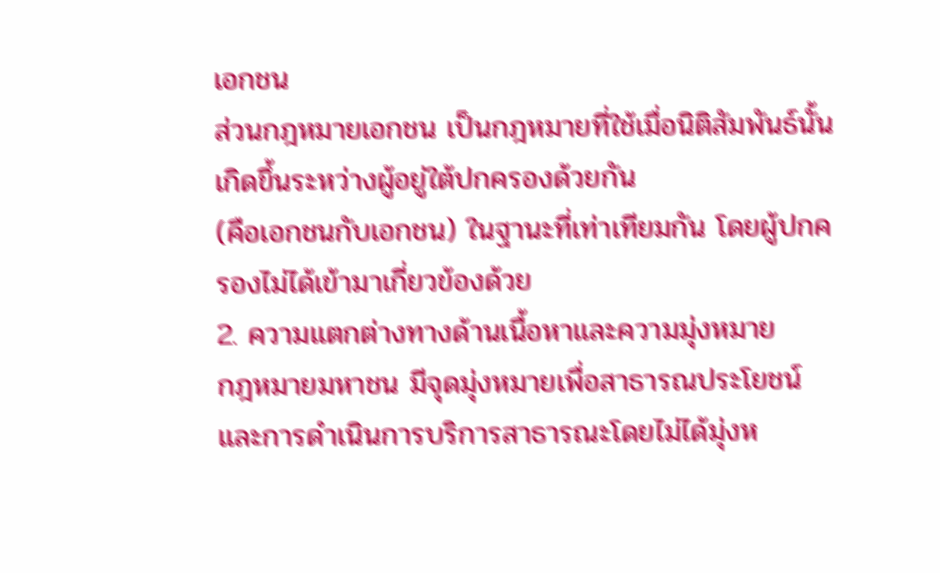เอกชน
ส่วนกฎหมายเอกชน เป็นกฎหมายที่ใช้เมื่อนิติสัมพันธ์นั้นเกิดขึ้นระหว่างผู้อยู่ใต้ปกครองด้วยกัน
(คือเอกชนกับเอกชน) ในฐานะที่เท่าเทียมกัน โดยผู้ปกครองไม่ได้เข้ามาเกี่ยวข้องด้วย
2. ความแตกต่างทางด้านเนื้อหาและความมุ่งหมาย
กฎหมายมหาชน มีจุดมุ่งหมายเพื่อสาธารณประโยชน์และการดำเนินการบริการสาธารณะโดยไม่ได้มุ่งห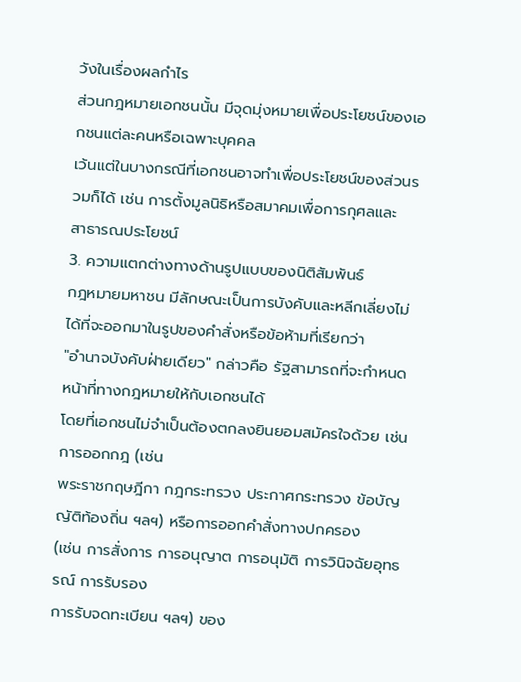วังในเรื่องผลกำไร
ส่วนกฎหมายเอกชนนั้น มีจุดมุ่งหมายเพื่อประโยชน์ของเอกชนแต่ละคนหรือเฉพาะบุคคล
เว้นแต่ในบางกรณีที่เอกชนอาจทำเพื่อประโยชน์ของส่วนรวมก็ได้ เช่น การตั้งมูลนิธิหรือสมาคมเพื่อการกุศลและ
สาธารณประโยชน์
3. ความแตกต่างทางด้านรูปแบบของนิติสัมพันธ์
กฎหมายมหาชน มีลักษณะเป็นการบังคับและหลีกเลี่ยงไม่ได้ที่จะออกมาในรูปของคำสั่งหรือข้อห้ามที่เรียกว่า
"อำนาจบังคับฝ่ายเดียว" กล่าวคือ รัฐสามารถที่จะกำหนดหน้าที่ทางกฎหมายให้กับเอกชนได้
โดยที่เอกชนไม่จำเป็นต้องตกลงยินยอมสมัครใจด้วย เช่น การออกกฎ (เช่น
พระราชกฤษฎีกา กฎกระทรวง ประกาศกระทรวง ข้อบัญญัติท้องถิ่น ฯลฯ) หรือการออกคำสั่งทางปกครอง
(เช่น การสั่งการ การอนุญาต การอนุมัติ การวินิจฉัยอุทธรณ์ การรับรอง
การรับจดทะเบียน ฯลฯ) ของ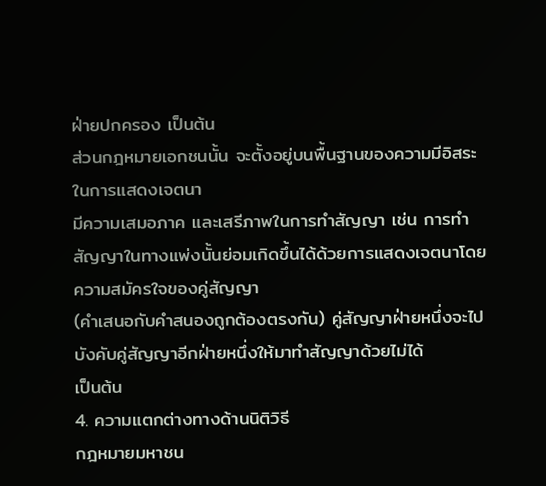ฝ่ายปกครอง เป็นต้น
ส่วนกฎหมายเอกชนนั้น จะตั้งอยู่บนพื้นฐานของความมีอิสระในการแสดงเจตนา
มีความเสมอภาค และเสรีภาพในการทำสัญญา เช่น การทำสัญญาในทางแพ่งนั้นย่อมเกิดขึ้นได้ด้วยการแสดงเจตนาโดยความสมัครใจของคู่สัญญา
(คำเสนอกับคำสนองถูกต้องตรงกัน) คู่สัญญาฝ่ายหนึ่งจะไปบังคับคู่สัญญาอีกฝ่ายหนึ่งให้มาทำสัญญาด้วยไม่ได้
เป็นต้น
4. ความแตกต่างทางด้านนิติวิธี
กฎหมายมหาชน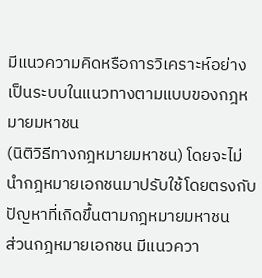มีแนวความคิดหรือการวิเคราะห์อย่างเป็นระบบในแนวทางตามแบบของกฎหมายมหาชน
(นิติวิธีทางกฎหมายมหาชน) โดยจะไม่นำกฎหมายเอกชนมาปรับใช้โดยตรงกับปัญหาที่เกิดขึ้นตามกฎหมายมหาชน
ส่วนกฎหมายเอกชน มีแนวควา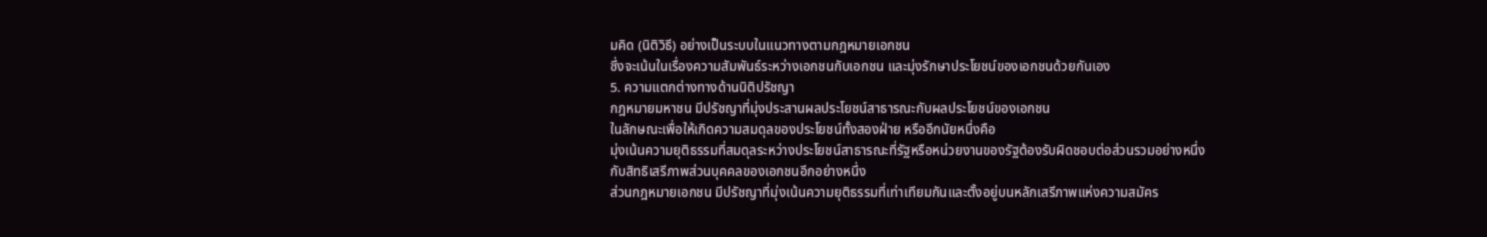มคิด (นิติวิธี) อย่างเป็นระบบในแนวทางตามกฎหมายเอกชน
ซึ่งจะเน้นในเรื่องความสัมพันธ์ระหว่างเอกชนกับเอกชน และมุ่งรักษาประโยชน์ของเอกชนด้วยกันเอง
5. ความแตกต่างทางด้านนิติปรัชญา
กฎหมายมหาชน มีปรัชญาที่มุ่งประสานผลประโยชน์สาธารณะกับผลประโยชน์ของเอกชน
ในลักษณะเพื่อให้เกิดความสมดุลของประโยชน์ทั้งสองฝ่าย หรืออีกนัยหนึ่งคือ
มุ่งเน้นความยุติธรรมที่สมดุลระหว่างประโยชน์สาธารณะที่รัฐหรือหน่วยงานของรัฐต้องรับผิดชอบต่อส่วนรวมอย่างหนึ่ง
กับสิทธิเสรีภาพส่วนบุคคลของเอกชนอีกอย่างหนึ่ง
ส่วนกฎหมายเอกชน มีปรัชญาที่มุ่งเน้นความยุติธรรมที่เท่าเทียมกันและตั้งอยู่บนหลักเสรีภาพแห่งความสมัคร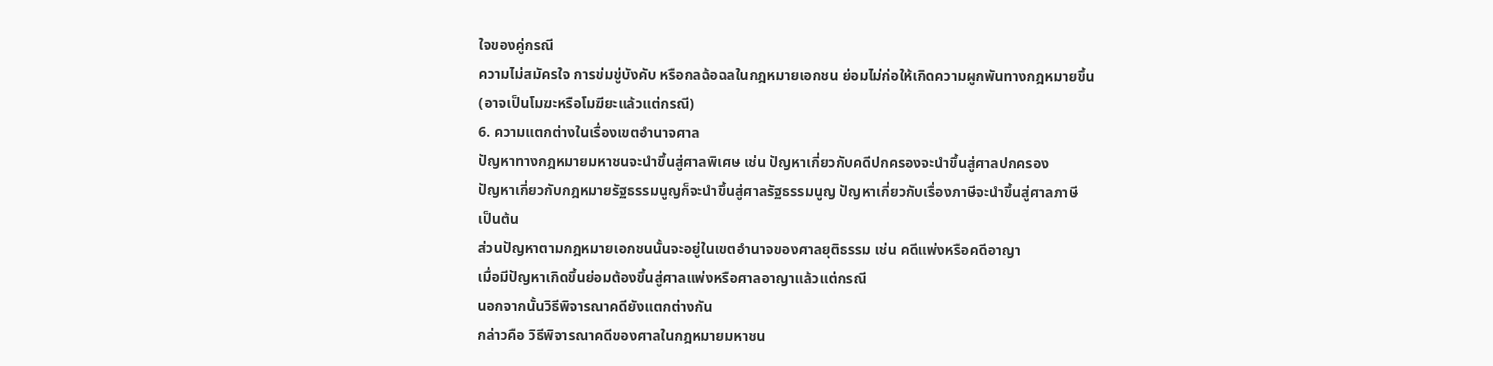ใจของคู่กรณี
ความไม่สมัครใจ การข่มขู่บังคับ หรือกลฉ้อฉลในกฎหมายเอกชน ย่อมไม่ก่อให้เกิดความผูกพันทางกฎหมายขึ้น
(อาจเป็นโมฆะหรือโมฆียะแล้วแต่กรณี)
6. ความแตกต่างในเรื่องเขตอำนาจศาล
ปัญหาทางกฎหมายมหาชนจะนำขึ้นสู่ศาลพิเศษ เช่น ปัญหาเกี่ยวกับคดีปกครองจะนำขึ้นสู่ศาลปกครอง
ปัญหาเกี่ยวกับกฎหมายรัฐธรรมนูญก็จะนำขึ้นสู่ศาลรัฐธรรมนูญ ปัญหาเกี่ยวกับเรื่องภาษีจะนำขึ้นสู่ศาลภาษี
เป็นต้น
ส่วนปัญหาตามกฎหมายเอกชนนั้นจะอยู่ในเขตอำนาจของศาลยุติธรรม เช่น คดีแพ่งหรือคดีอาญา
เมื่อมีปัญหาเกิดขึ้นย่อมต้องขึ้นสู่ศาลแพ่งหรือศาลอาญาแล้วแต่กรณี
นอกจากนั้นวิธีพิจารณาคดียังแตกต่างกัน
กล่าวคือ วิธีพิจารณาคดีของศาลในกฎหมายมหาชน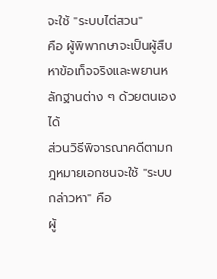จะใช้ "ระบบไต่สวน"
คือ ผู้พิพากษาจะเป็นผู้สืบหาข้อเท็จจริงและพยานหลักฐานต่าง ๆ ด้วยตนเองได้
ส่วนวิธีพิจารณาคดีตามกฎหมายเอกชนจะใช้ "ระบบกล่าวหา" คือ
ผู้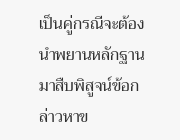เป็นคู่กรณีจะต้องนำพยานหลักฐานมาสืบพิสูจน์ข้อกล่าวหาข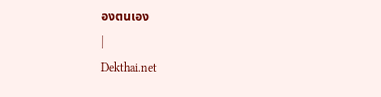องตนเอง
|
Dekthai.net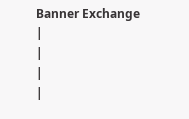Banner Exchange
|
|
|
|